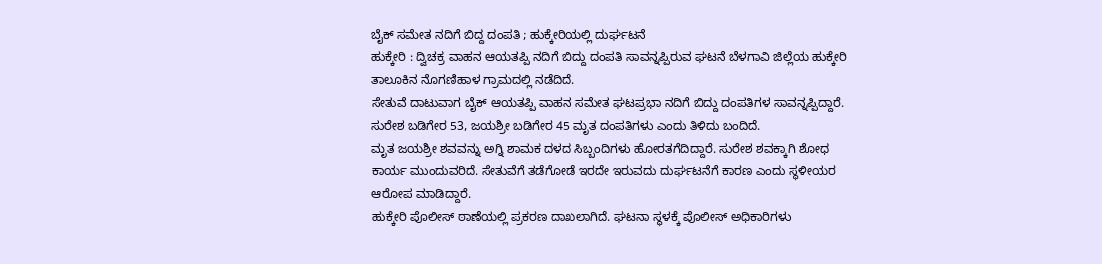ಬೈಕ್ ಸಮೇತ ನದಿಗೆ ಬಿದ್ದ ದಂಪತಿ ; ಹುಕ್ಕೇರಿಯಲ್ಲಿ ದುರ್ಘಟನೆ
ಹುಕ್ಕೇರಿ : ದ್ವಿಚಕ್ರ ವಾಹನ ಆಯತಪ್ಪಿ ನದಿಗೆ ಬಿದ್ದು ದಂಪತಿ ಸಾವನ್ನಪ್ಪಿರುವ ಘಟನೆ ಬೆಳಗಾವಿ ಜಿಲ್ಲೆಯ ಹುಕ್ಕೇರಿ ತಾಲೂಕಿನ ನೊಗಣಿಹಾಳ ಗ್ರಾಮದಲ್ಲಿ ನಡೆದಿದೆ.
ಸೇತುವೆ ದಾಟುವಾಗ ಬೈಕ್ ಆಯತಪ್ಪಿ ವಾಹನ ಸಮೇತ ಘಟಪ್ರಭಾ ನದಿಗೆ ಬಿದ್ದು ದಂಪತಿಗಳ ಸಾವನ್ನಪ್ಪಿದ್ದಾರೆ. ಸುರೇಶ ಬಡಿಗೇರ 53, ಜಯಶ್ರೀ ಬಡಿಗೇರ 45 ಮೃತ ದಂಪತಿಗಳು ಎಂದು ತಿಳಿದು ಬಂದಿದೆ.
ಮೃತ ಜಯಶ್ರೀ ಶವವನ್ನು ಅಗ್ನಿ ಶಾಮಕ ದಳದ ಸಿಬ್ಬಂದಿಗಳು ಹೋರತಗೆದಿದ್ದಾರೆ. ಸುರೇಶ ಶವಕ್ಕಾಗಿ ಶೋಧ ಕಾರ್ಯ ಮುಂದುವರಿದೆ. ಸೇತುವೆಗೆ ತಡೆಗೋಡೆ ಇರದೇ ಇರುವದು ದುರ್ಘಟನೆಗೆ ಕಾರಣ ಎಂದು ಸ್ಥಳೀಯರ ಆರೋಪ ಮಾಡಿದ್ದಾರೆ.
ಹುಕ್ಕೇರಿ ಪೊಲೀಸ್ ಠಾಣೆಯಲ್ಲಿ ಪ್ರಕರಣ ದಾಖಲಾಗಿದೆ. ಘಟನಾ ಸ್ಥಳಕ್ಕೆ ಪೊಲೀಸ್ ಅಧಿಕಾರಿಗಳು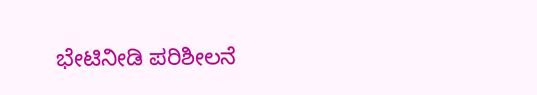ಭೇಟಿನೀಡಿ ಪರಿಶೀಲನೆ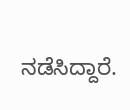ನಡೆಸಿದ್ದಾರೆ.